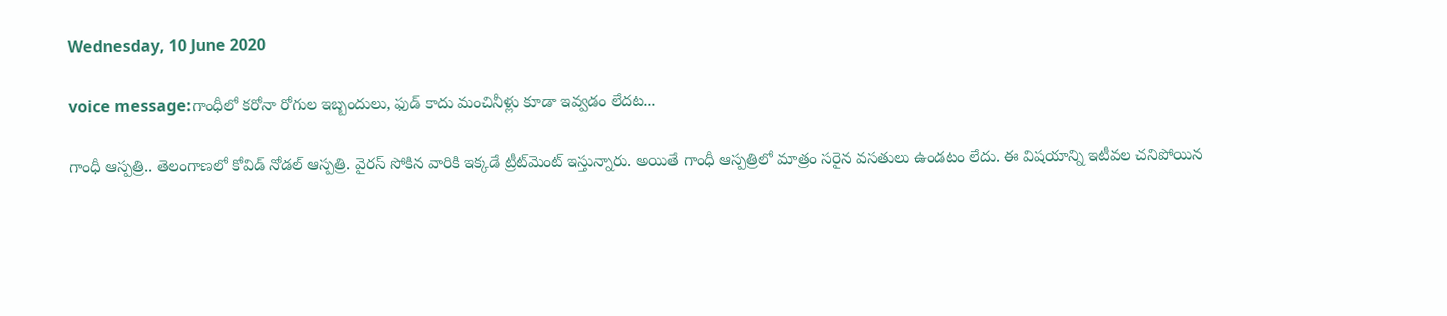Wednesday, 10 June 2020

voice message:గాంధీలో కరోనా రోగుల ఇబ్బందులు, ఫుడ్ కాదు మంచినీళ్లు కూడా ఇవ్వడం లేదట...

గాంధీ ఆస్పత్రి.. తెలంగాణలో కోవిడ్ నోడల్ ఆస్పత్రి. వైరస్ సోకిన వారికి ఇక్కడే ట్రీట్‌మెంట్ ఇస్తున్నారు. అయితే గాంధీ ఆస్పత్రిలో మాత్రం సరైన వసతులు ఉండటం లేదు. ఈ విషయాన్ని ఇటీవల చనిపోయిన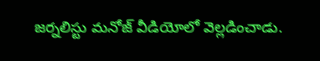జర్నలిస్టు మనోజ్ వీడియోలో వెల్లడించాడు.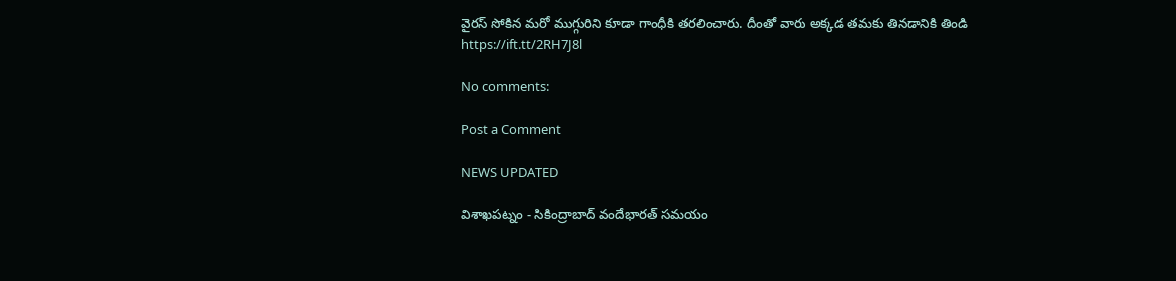వైరస్ సోకిన మరో ముగ్గురిని కూడా గాంధీకి తరలించారు. దీంతో వారు అక్కడ తమకు తినడానికి తిండి
https://ift.tt/2RH7J8l

No comments:

Post a Comment

NEWS UPDATED

విశాఖపట్నం - సికింద్రాబాద్ వందేభారత్ సమయం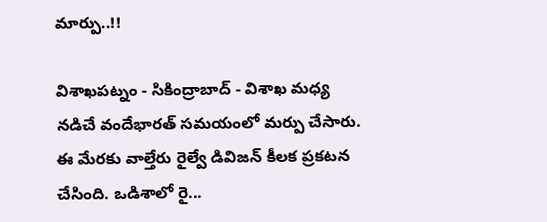మార్పు..!!

విశాఖపట్నం - సికింద్రాబాద్ - విశాఖ మధ్య నడిచే వందేభారత్ సమయంలో మర్పు చేసారు. ఈ మేరకు వాల్తేరు రైల్వే డివిజన్ కీలక ప్రకటన చేసింది. ఒడిశాలో రై...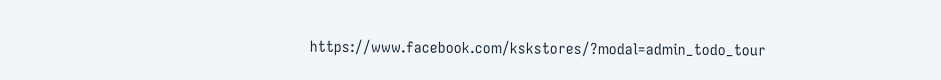https://www.facebook.com/kskstores/?modal=admin_todo_tour